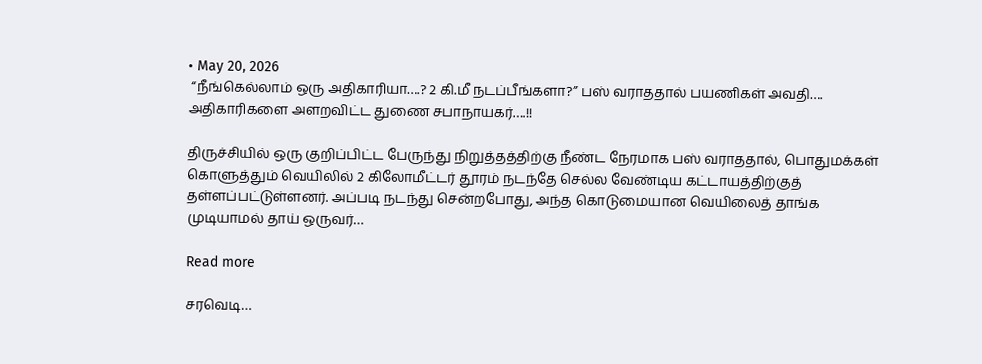• May 20, 2026
 “நீங்கெல்லாம் ஒரு அதிகாரியா….? 2 கி.மீ நடப்பீங்களா?” பஸ் வராததால் பயணிகள் அவதி…. அதிகாரிகளை அளறவிட்ட துணை சபாநாயகர்….!!

திருச்சியில் ஒரு குறிப்பிட்ட பேருந்து நிறுத்தத்திற்கு நீண்ட நேரமாக பஸ் வராததால், பொதுமக்கள் கொளுத்தும் வெயிலில் 2 கிலோமீட்டர் தூரம் நடந்தே செல்ல வேண்டிய கட்டாயத்திற்குத் தள்ளப்பட்டுள்ளனர். அப்படி நடந்து சென்றபோது, அந்த கொடுமையான வெயிலைத் தாங்க முடியாமல் தாய் ஒருவர்…

Read more

சரவெடி…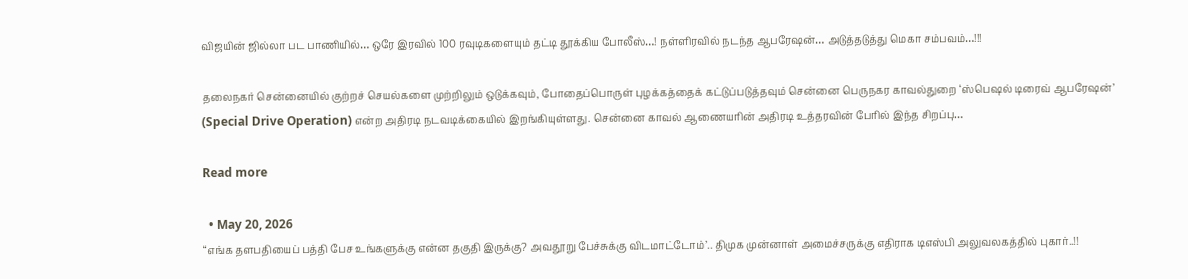விஜயின் ஜில்லா பட பாணியில்… ஒரே இரவில் 100 ரவுடிகளையும் தட்டி தூக்கிய போலீஸ்…! நள்ளிரவில் நடந்த ஆபரேஷன்… அடுத்தடுத்து மெகா சம்பவம்…!!!

தலைநகர் சென்னையில் குற்றச் செயல்களை முற்றிலும் ஒடுக்கவும், போதைப்பொருள் புழக்கத்தைக் கட்டுப்படுத்தவும் சென்னை பெருநகர காவல்துறை ‘ஸ்பெஷல் டிரைவ் ஆபரேஷன்’ (Special Drive Operation) என்ற அதிரடி நடவடிக்கையில் இறங்கியுள்ளது. சென்னை காவல் ஆணையரின் அதிரடி உத்தரவின் பேரில் இந்த சிறப்பு…

Read more

  • May 20, 2026
“எங்க தளபதியைப் பத்தி பேச உங்களுக்கு என்ன தகுதி இருக்கு? அவதூறு பேச்சுக்கு விடமாட்டோம்’.. திமுக முன்னாள் அமைச்சருக்கு எதிராக டிஎஸ்பி அலுவலகத்தில் புகார்..!!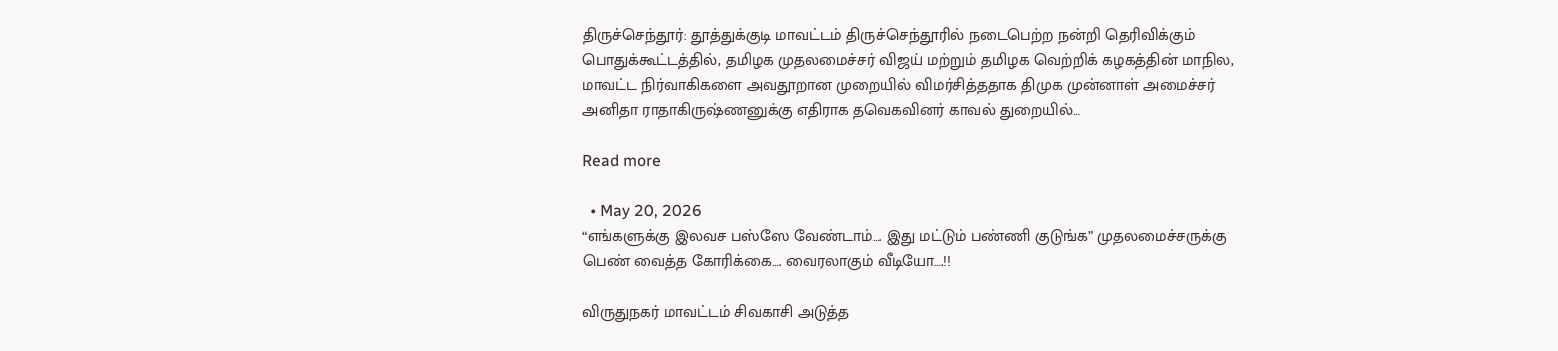திருச்செந்தூர்: தூத்துக்குடி மாவட்டம் திருச்செந்தூரில் நடைபெற்ற நன்றி தெரிவிக்கும் பொதுக்கூட்டத்தில், தமிழக முதலமைச்சர் விஜய் மற்றும் தமிழக வெற்றிக் கழகத்தின் மாநில, மாவட்ட நிர்வாகிகளை அவதூறான முறையில் விமர்சித்ததாக திமுக முன்னாள் அமைச்சர் அனிதா ராதாகிருஷ்ணனுக்கு எதிராக தவெகவினர் காவல் துறையில்…

Read more

  • May 20, 2026
“எங்களுக்கு இலவச பஸ்ஸே வேண்டாம்…. இது மட்டும் பண்ணி குடுங்க” முதலமைச்சருக்கு பெண் வைத்த கோரிக்கை…. வைரலாகும் வீடியோ….!!

விருதுநகர் மாவட்டம் சிவகாசி அடுத்த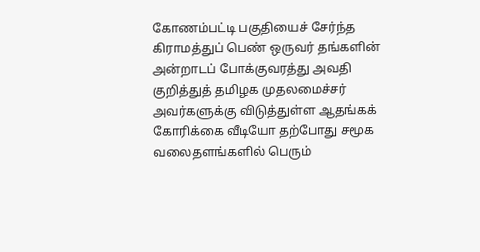கோணம்பட்டி பகுதியைச் சேர்ந்த கிராமத்துப் பெண் ஒருவர் தங்களின் அன்றாடப் போக்குவரத்து அவதி குறித்துத் தமிழக முதலமைச்சர் அவர்களுக்கு விடுத்துள்ள ஆதங்கக் கோரிக்கை வீடியோ தற்போது சமூக வலைதளங்களில் பெரும்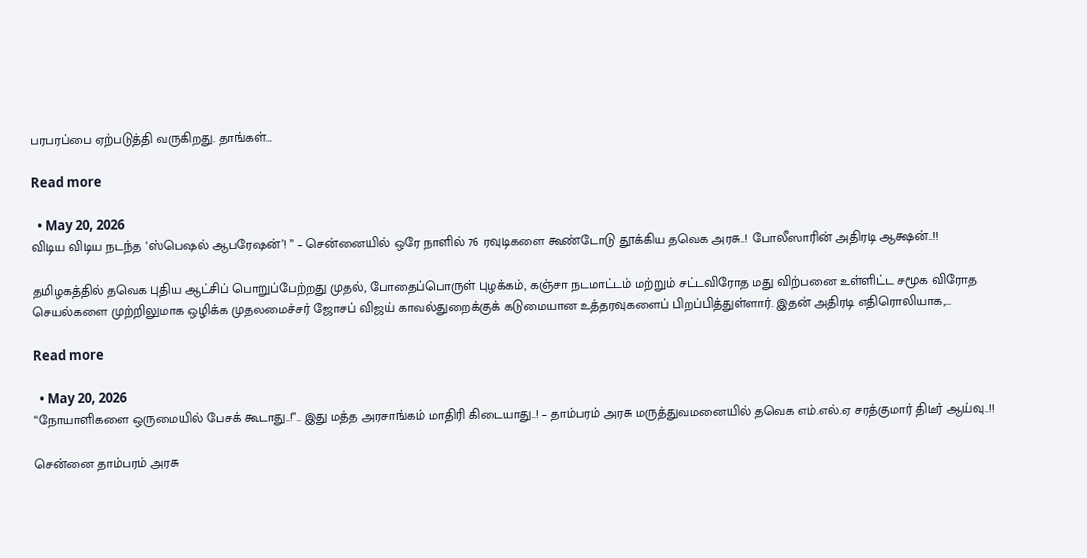பரபரப்பை ஏற்படுத்தி வருகிறது. தாங்கள்…

Read more

  • May 20, 2026
விடிய விடிய நடந்த ‘ஸ்பெஷல் ஆபரேஷன்’! ” – சென்னையில் ஒரே நாளில் 76 ரவுடிகளை கூண்டோடு தூக்கிய தவெக அரசு..! போலீஸாரின் அதிரடி ஆக்ஷன்..!!

தமிழகத்தில் தவெக புதிய ஆட்சிப் பொறுப்பேற்றது முதல், போதைப்பொருள் புழக்கம், கஞ்சா நடமாட்டம் மற்றும் சட்டவிரோத மது விற்பனை உள்ளிட்ட சமூக விரோத செயல்களை முற்றிலுமாக ஒழிக்க முதலமைச்சர் ஜோசப் விஜய் காவல்துறைக்குக் கடுமையான உத்தரவுகளைப் பிறப்பித்துள்ளார். இதன் அதிரடி எதிரொலியாக,…

Read more

  • May 20, 2026
“நோயாளிகளை ஒருமையில் பேசக் கூடாது..!”.. இது மத்த அரசாங்கம் மாதிரி கிடையாது..! – தாம்பரம் அரசு மருத்துவமனையில் தவெக எம்.எல்.ஏ சரத்குமார் திடீர் ஆய்வு..!!

சென்னை தாம்பரம் அரசு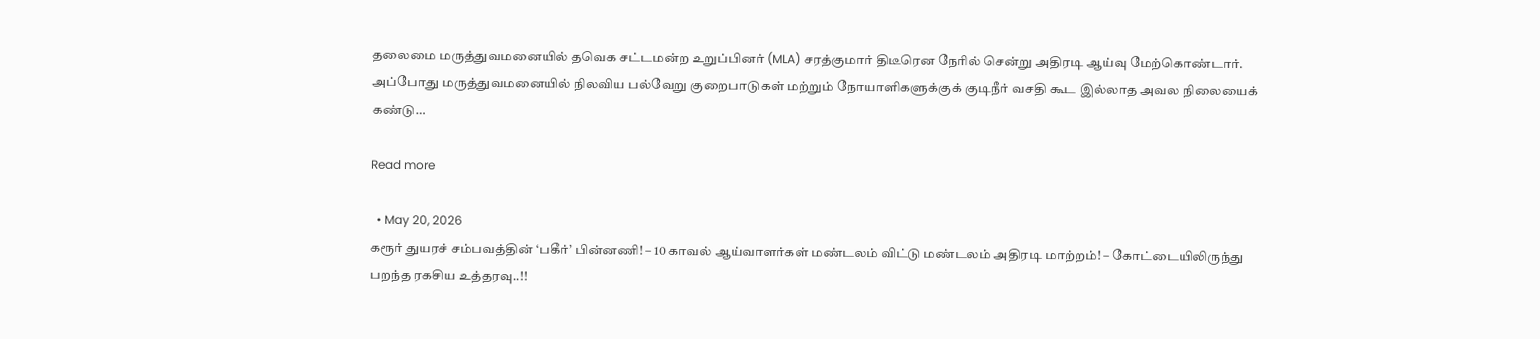தலைமை மருத்துவமனையில் தவெக சட்டமன்ற உறுப்பினர் (MLA) சரத்குமார் திடீரென நேரில் சென்று அதிரடி ஆய்வு மேற்கொண்டார். அப்போது மருத்துவமனையில் நிலவிய பல்வேறு குறைபாடுகள் மற்றும் நோயாளிகளுக்குக் குடிநீர் வசதி கூட இல்லாத அவல நிலையைக் கண்டு…

Read more

  • May 20, 2026
கரூர் துயரச் சம்பவத்தின் ‘பகீர்’ பின்னணி! – 10 காவல் ஆய்வாளர்கள் மண்டலம் விட்டு மண்டலம் அதிரடி மாற்றம்! – கோட்டையிலிருந்து பறந்த ரகசிய உத்தரவு..!!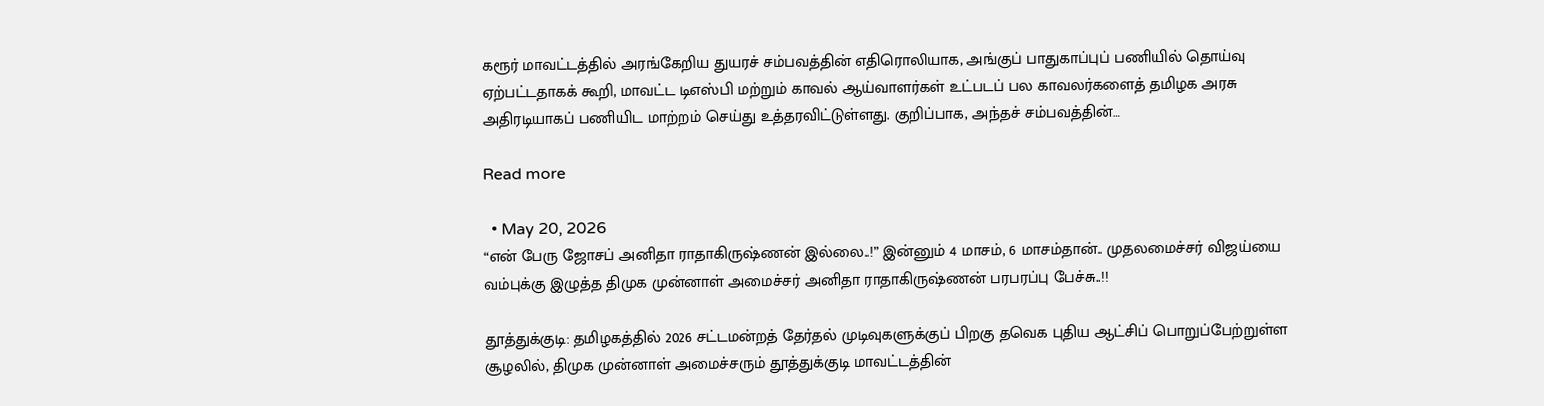கரூர் மாவட்டத்தில் அரங்கேறிய துயரச் சம்பவத்தின் எதிரொலியாக, அங்குப் பாதுகாப்புப் பணியில் தொய்வு ஏற்பட்டதாகக் கூறி, மாவட்ட டிஎஸ்பி மற்றும் காவல் ஆய்வாளர்கள் உட்படப் பல காவலர்களைத் தமிழக அரசு அதிரடியாகப் பணியிட மாற்றம் செய்து உத்தரவிட்டுள்ளது. குறிப்பாக, அந்தச் சம்பவத்தின்…

Read more

  • May 20, 2026
“என் பேரு ஜோசப் அனிதா ராதாகிருஷ்ணன் இல்லை..!” இன்னும் 4 மாசம், 6 மாசம்தான்.. முதலமைச்சர் விஜய்யை வம்புக்கு இழுத்த திமுக முன்னாள் அமைச்சர் அனிதா ராதாகிருஷ்ணன் பரபரப்பு பேச்சு..!!

தூத்துக்குடி: தமிழகத்தில் 2026 சட்டமன்றத் தேர்தல் முடிவுகளுக்குப் பிறகு தவெக புதிய ஆட்சிப் பொறுப்பேற்றுள்ள சூழலில், திமுக முன்னாள் அமைச்சரும் தூத்துக்குடி மாவட்டத்தின்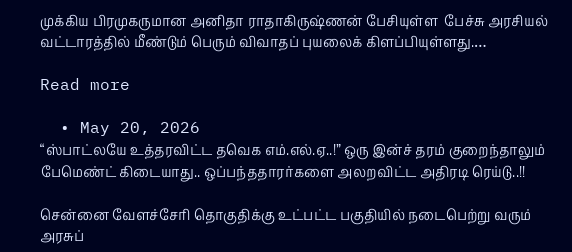முக்கிய பிரமுகருமான அனிதா ராதாகிருஷ்ணன் பேசியுள்ள  பேச்சு அரசியல் வட்டாரத்தில் மீண்டும் பெரும் விவாதப் புயலைக் கிளப்பியுள்ளது.…

Read more

  • May 20, 2026
“ஸ்பாட்லயே உத்தரவிட்ட தவெக எம்.எல்.ஏ..!” ஒரு இன்ச் தரம் குறைந்தாலும் பேமெண்ட் கிடையாது.. ஒப்பந்ததாரர்களை அலறவிட்ட அதிரடி ரெய்டு..!!

சென்னை வேளச்சேரி தொகுதிக்கு உட்பட்ட பகுதியில் நடைபெற்று வரும் அரசுப்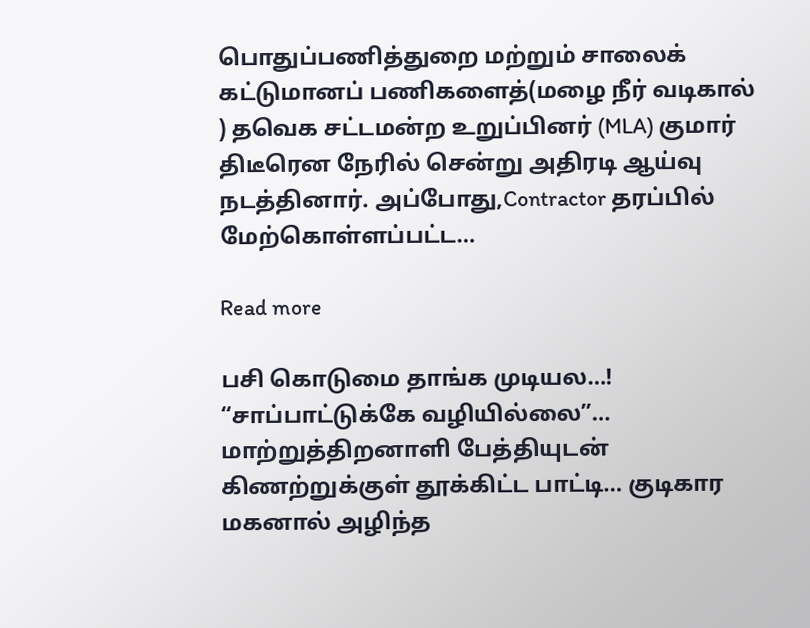பொதுப்பணித்துறை மற்றும் சாலைக் கட்டுமானப் பணிகளைத்(மழை நீர் வடிகால் ) தவெக சட்டமன்ற உறுப்பினர் (MLA) குமார் திடீரென நேரில் சென்று அதிரடி ஆய்வு நடத்தினார். அப்போது,Contractor தரப்பில் மேற்கொள்ளப்பட்ட…

Read more

பசி கொடுமை தாங்க முடியல…! “சாப்பாட்டுக்கே வழியில்லை”… மாற்றுத்திறனாளி பேத்தியுடன் கிணற்றுக்குள் தூக்கிட்ட பாட்டி… குடிகார மகனால் அழிந்த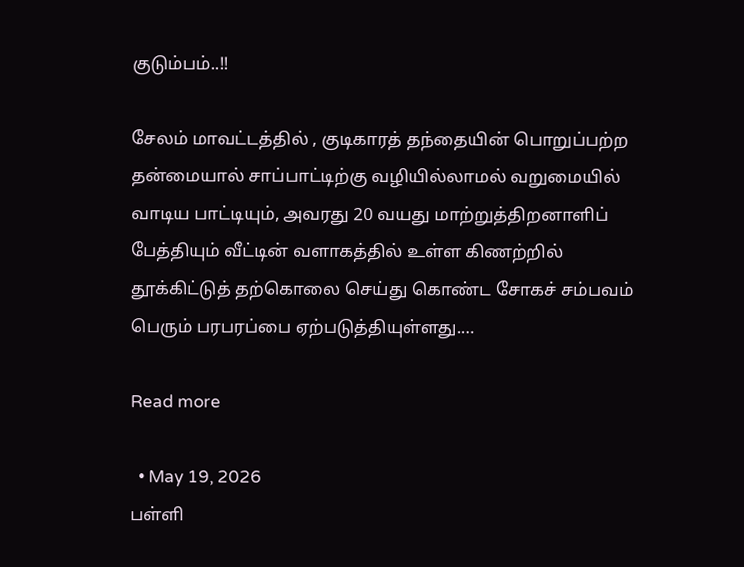குடும்பம்..!!

சேலம் மாவட்டத்தில் , குடிகாரத் தந்தையின் பொறுப்பற்ற தன்மையால் சாப்பாட்டிற்கு வழியில்லாமல் வறுமையில் வாடிய பாட்டியும், அவரது 20 வயது மாற்றுத்திறனாளிப் பேத்தியும் வீட்டின் வளாகத்தில் உள்ள கிணற்றில் தூக்கிட்டுத் தற்கொலை செய்து கொண்ட சோகச் சம்பவம் பெரும் பரபரப்பை ஏற்படுத்தியுள்ளது.…

Read more

  • May 19, 2026
பள்ளி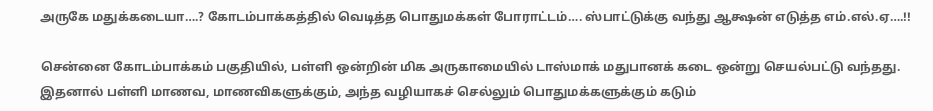அருகே மதுக்கடையா….? கோடம்பாக்கத்தில் வெடித்த பொதுமக்கள் போராட்டம்…. ஸ்பாட்டுக்கு வந்து ஆக்ஷன் எடுத்த எம்.எல்.ஏ….!!

சென்னை கோடம்பாக்கம் பகுதியில், பள்ளி ஒன்றின் மிக அருகாமையில் டாஸ்மாக் மதுபானக் கடை ஒன்று செயல்பட்டு வந்தது. இதனால் பள்ளி மாணவ, மாணவிகளுக்கும், அந்த வழியாகச் செல்லும் பொதுமக்களுக்கும் கடும்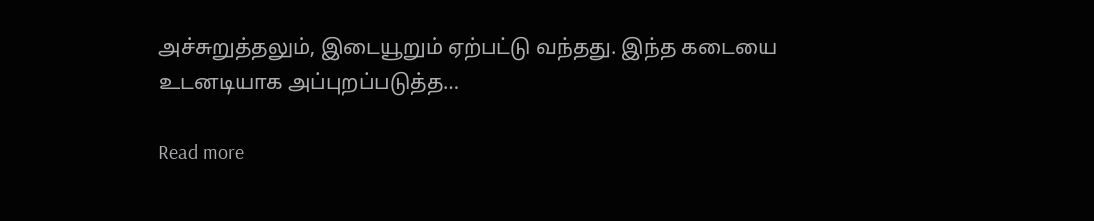அச்சுறுத்தலும், இடையூறும் ஏற்பட்டு வந்தது. இந்த கடையை உடனடியாக அப்புறப்படுத்த…

Read more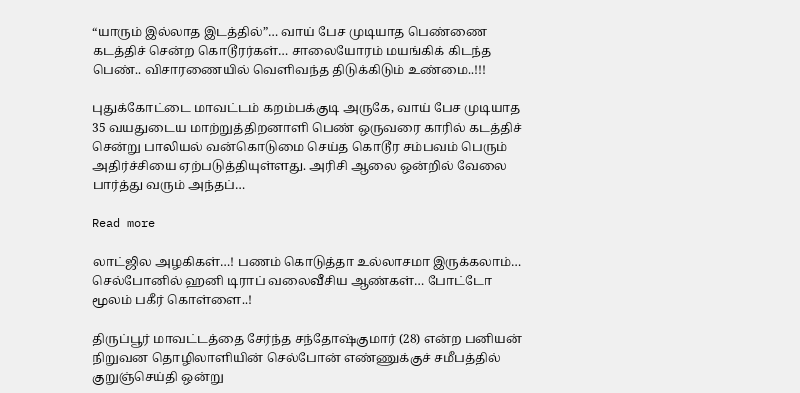“யாரும் இல்லாத இடத்தில்”… வாய் பேச முடியாத பெண்ணை கடத்திச் சென்ற கொடூரர்கள்… சாலையோரம் மயங்கிக் கிடந்த பெண்.. விசாரணையில் வெளிவந்த திடுக்கிடும் உண்மை..!!!

புதுக்கோட்டை மாவட்டம் கறம்பக்குடி அருகே, வாய் பேச முடியாத 35 வயதுடைய மாற்றுத்திறனாளி பெண் ஒருவரை காரில் கடத்திச் சென்று பாலியல் வன்கொடுமை செய்த கொடூர சம்பவம் பெரும் அதிர்ச்சியை ஏற்படுத்தியுள்ளது. அரிசி ஆலை ஒன்றில் வேலை பார்த்து வரும் அந்தப்…

Read more

லாட்ஜில அழகிகள்…! பணம் கொடுத்தா உல்லாசமா இருக்கலாம்… செல்போனில் ஹனி டிராப் வலைவீசிய ஆண்கள்… போட்டோ மூலம் பகீர் கொள்ளை..!

திருப்பூர் மாவட்டத்தை சேர்ந்த சந்தோஷ்குமார் (28) என்ற பனியன் நிறுவன தொழிலாளியின் செல்போன் எண்ணுக்குச் சமீபத்தில் குறுஞ்செய்தி ஒன்று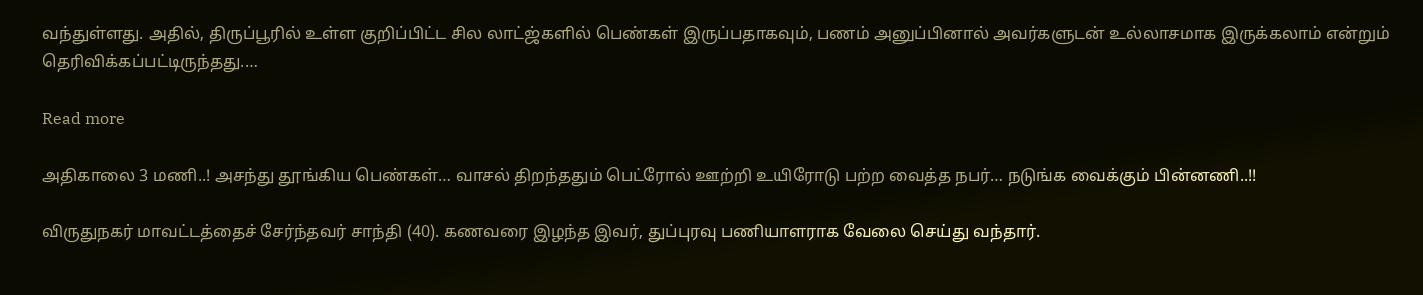வந்துள்ளது. அதில், திருப்பூரில் உள்ள குறிப்பிட்ட சில லாட்ஜ்களில் பெண்கள் இருப்பதாகவும், பணம் அனுப்பினால் அவர்களுடன் உல்லாசமாக இருக்கலாம் என்றும் தெரிவிக்கப்பட்டிருந்தது.…

Read more

அதிகாலை 3 மணி..! அசந்து தூங்கிய பெண்கள்… வாசல் திறந்ததும் பெட்ரோல் ஊற்றி உயிரோடு பற்ற வைத்த நபர்… நடுங்க வைக்கும் பின்னணி..!!

விருதுநகர் மாவட்டத்தைச் சேர்ந்தவர் சாந்தி (40). கணவரை இழந்த இவர், துப்புரவு பணியாளராக வேலை செய்து வந்தார்.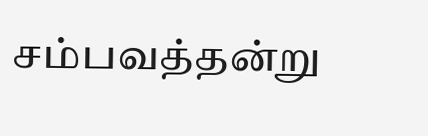சம்பவத்தன்று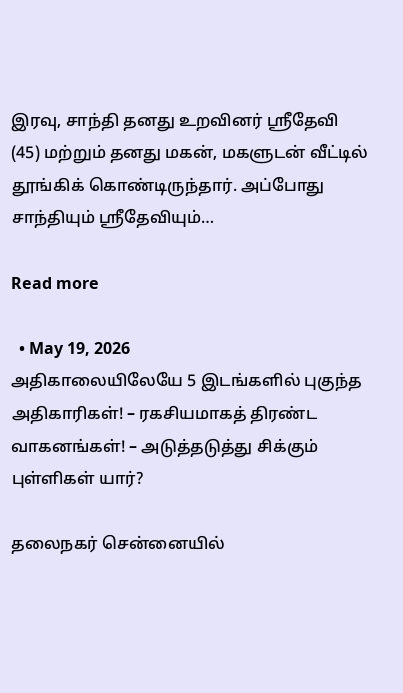இரவு, சாந்தி தனது உறவினர் ஸ்ரீதேவி (45) மற்றும் தனது மகன், மகளுடன் வீட்டில் தூங்கிக் கொண்டிருந்தார். அப்போது சாந்தியும் ஸ்ரீதேவியும்…

Read more

  • May 19, 2026
அதிகாலையிலேயே 5 இடங்களில் புகுந்த அதிகாரிகள்! – ரகசியமாகத் திரண்ட வாகனங்கள்! – அடுத்தடுத்து சிக்கும் புள்ளிகள் யார்?

தலைநகர் சென்னையில்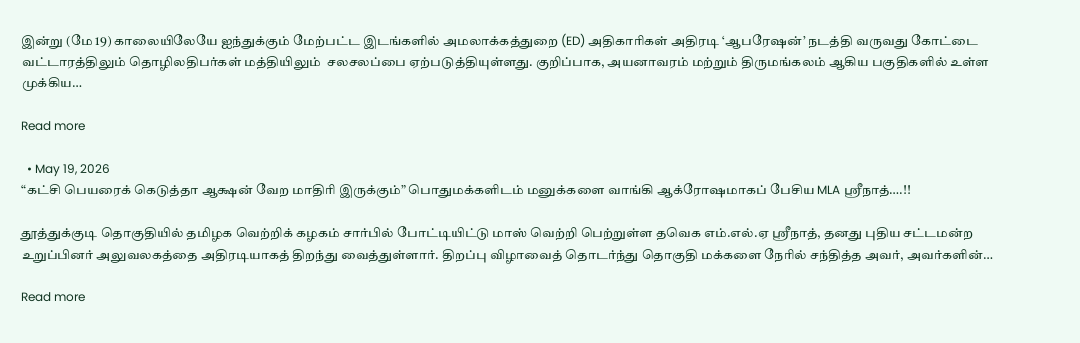இன்று (மே 19) காலையிலேயே ஐந்துக்கும் மேற்பட்ட இடங்களில் அமலாக்கத்துறை (ED) அதிகாரிகள் அதிரடி ‘ஆபரேஷன்’ நடத்தி வருவது கோட்டை வட்டாரத்திலும் தொழிலதிபர்கள் மத்தியிலும்  சலசலப்பை ஏற்படுத்தியுள்ளது. குறிப்பாக, அயனாவரம் மற்றும் திருமங்கலம் ஆகிய பகுதிகளில் உள்ள முக்கிய…

Read more

  • May 19, 2026
“கட்சி பெயரைக் கெடுத்தா ஆக்ஷன் வேற மாதிரி இருக்கும்” பொதுமக்களிடம் மனுக்களை வாங்கி ஆக்ரோஷமாகப் பேசிய MLA ஸ்ரீநாத்….!!

தூத்துக்குடி தொகுதியில் தமிழக வெற்றிக் கழகம் சார்பில் போட்டியிட்டு மாஸ் வெற்றி பெற்றுள்ள தவெக எம்.எல்.ஏ ஸ்ரீநாத், தனது புதிய சட்டமன்ற உறுப்பினர் அலுவலகத்தை அதிரடியாகத் திறந்து வைத்துள்ளார். திறப்பு விழாவைத் தொடர்ந்து தொகுதி மக்களை நேரில் சந்தித்த அவர், அவர்களின்…

Read more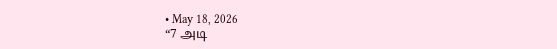• May 18, 2026
“7 அடி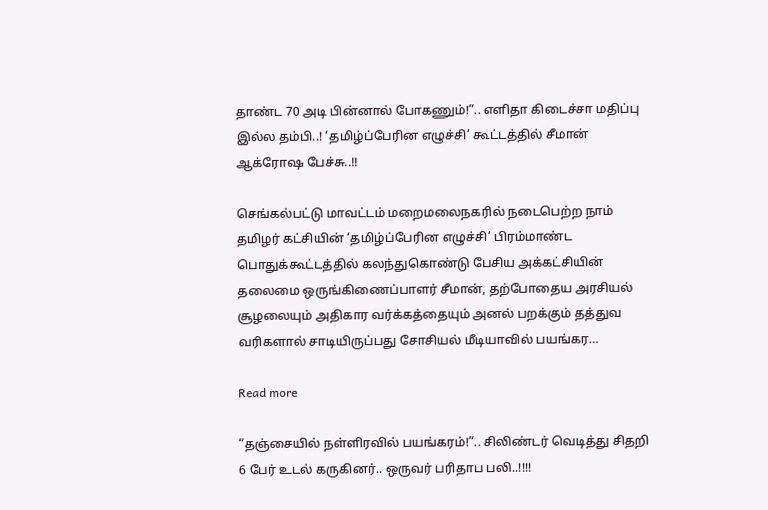தாண்ட 70 அடி பின்னால் போகணும்!”.. எளிதா கிடைச்சா மதிப்பு இல்ல தம்பி..! ‘தமிழ்ப்பேரின எழுச்சி’ கூட்டத்தில் சீமான் ஆக்ரோஷ பேச்சு..!!

செங்கல்பட்டு மாவட்டம் மறைமலைநகரில் நடைபெற்ற நாம் தமிழர் கட்சியின் ‘தமிழ்ப்பேரின எழுச்சி’ பிரம்மாண்ட பொதுக்கூட்டத்தில் கலந்துகொண்டு பேசிய அக்கட்சியின் தலைமை ஒருங்கிணைப்பாளர் சீமான், தற்போதைய அரசியல் சூழலையும் அதிகார வர்க்கத்தையும் அனல் பறக்கும் தத்துவ வரிகளால் சாடியிருப்பது சோசியல் மீடியாவில் பயங்கர…

Read more

“தஞ்சையில் நள்ளிரவில் பயங்கரம்!”.. சிலிண்டர் வெடித்து சிதறி 6 பேர் உடல் கருகினர்.. ஒருவர் பரிதாப பலி..!!!!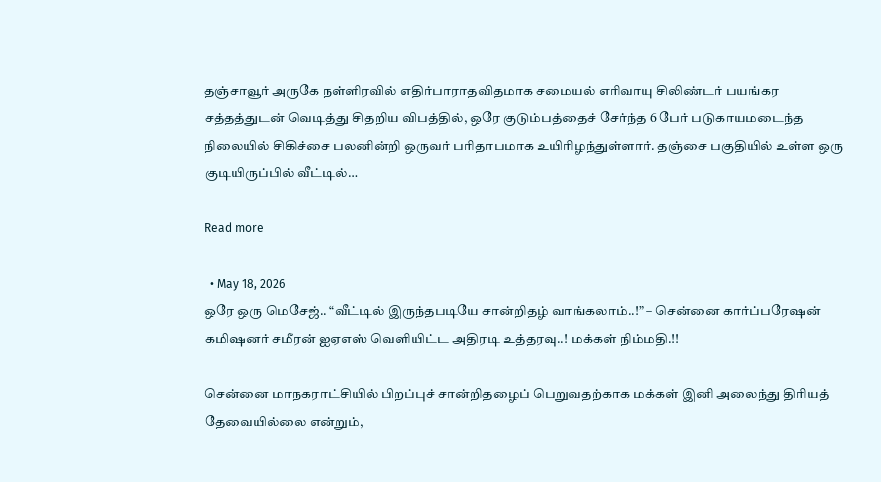தஞ்சாவூர் அருகே நள்ளிரவில் எதிர்பாராதவிதமாக சமையல் எரிவாயு சிலிண்டர் பயங்கர சத்தத்துடன் வெடித்து சிதறிய விபத்தில், ஒரே குடும்பத்தைச் சேர்ந்த 6 பேர் படுகாயமடைந்த நிலையில் சிகிச்சை பலனின்றி ஒருவர் பரிதாபமாக உயிரிழந்துள்ளார். தஞ்சை பகுதியில் உள்ள ஒரு குடியிருப்பில் வீட்டில்…

Read more

  • May 18, 2026
ஒரே ஒரு மெசேஜ்.. “வீட்டில் இருந்தபடியே சான்றிதழ் வாங்கலாம்..!” – சென்னை கார்ப்பரேஷன் கமிஷனர் சமீரன் ஐஏஎஸ் வெளியிட்ட அதிரடி உத்தரவு..! மக்கள் நிம்மதி.!!

சென்னை மாநகராட்சியில் பிறப்புச் சான்றிதழைப் பெறுவதற்காக மக்கள் இனி அலைந்து திரியத் தேவையில்லை என்றும்,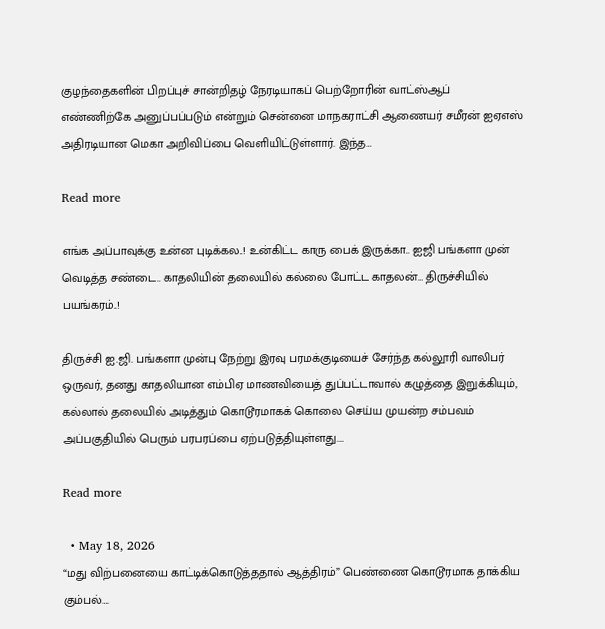குழந்தைகளின் பிறப்புச் சான்றிதழ் நேரடியாகப் பெற்றோரின் வாட்ஸ்ஆப் எண்ணிற்கே அனுப்பப்படும் என்றும் சென்னை மாநகராட்சி ஆணையர் சமீரன் ஐஏஎஸ் அதிரடியான மெகா அறிவிப்பை வெளியிட்டுள்ளார். இந்த…

Read more

எங்க அப்பாவுக்கு உன்ன புடிக்கல..! உன்கிட்ட காரு பைக் இருக்கா.. ஐஜி பங்களா முன் வெடித்த சண்டை.. காதலியின் தலையில் கல்லை போட்ட காதலன்… திருச்சியில் பயங்கரம்..!

திருச்சி ஐ.ஜி. பங்களா முன்பு நேற்று இரவு பரமக்குடியைச் சேர்ந்த கல்லூரி வாலிபர் ஒருவர், தனது காதலியான எம்பிஏ மாணவியைத் துப்பட்டாவால் கழுத்தை இறுக்கியும், கல்லால் தலையில் அடித்தும் கொடூரமாகக் கொலை செய்ய முயன்ற சம்பவம் அப்பகுதியில் பெரும் பரபரப்பை ஏற்படுத்தியுள்ளது.…

Read more

  • May 18, 2026
“மது விற்பனையை காட்டிக்கொடுத்ததால் ஆத்திரம்” பெண்ணை கொடூரமாக தாக்கிய கும்பல்….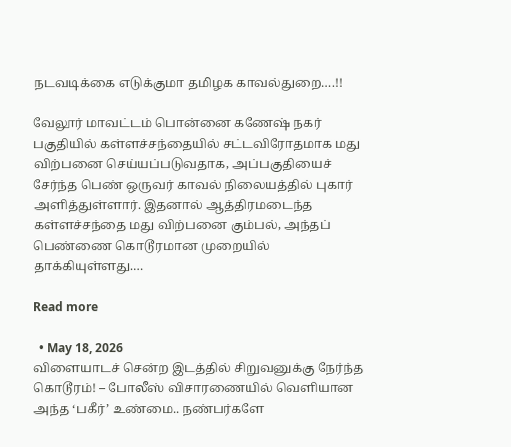நடவடிக்கை எடுக்குமா தமிழக காவல்துறை….!!

வேலூர் மாவட்டம் பொன்னை கணேஷ் நகர் பகுதியில் கள்ளச்சந்தையில் சட்டவிரோதமாக மது விற்பனை செய்யப்படுவதாக, அப்பகுதியைச் சேர்ந்த பெண் ஒருவர் காவல் நிலையத்தில் புகார் அளித்துள்ளார். இதனால் ஆத்திரமடைந்த கள்ளச்சந்தை மது விற்பனை கும்பல், அந்தப் பெண்ணை கொடூரமான முறையில் தாக்கியுள்ளது.…

Read more

  • May 18, 2026
விளையாடச் சென்ற இடத்தில் சிறுவனுக்கு நேர்ந்த கொடூரம்! – போலீஸ் விசாரணையில் வெளியான அந்த ‘பகீர்’ உண்மை.. நண்பர்களே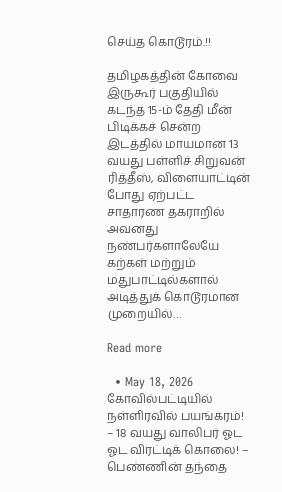செய்த கொடூரம்.!!

தமிழகத்தின் கோவை இருகூர் பகுதியில் கடந்த 15-ம் தேதி மீன் பிடிக்கச் சென்ற இடத்தில் மாயமான 13 வயது பள்ளிச் சிறுவன் ரித்தீஸ், விளையாட்டின் போது ஏற்பட்ட சாதாரண தகராறில் அவனது நண்பர்களாலேயே கற்கள் மற்றும் மதுபாட்டில்களால் அடித்துக் கொடூரமான முறையில்…

Read more

  • May 18, 2026
கோவில்பட்டியில் நள்ளிரவில் பயங்கரம்! – 18 வயது வாலிபர் ஓட ஓட விரட்டிக் கொலை! – பெண்ணின் தந்தை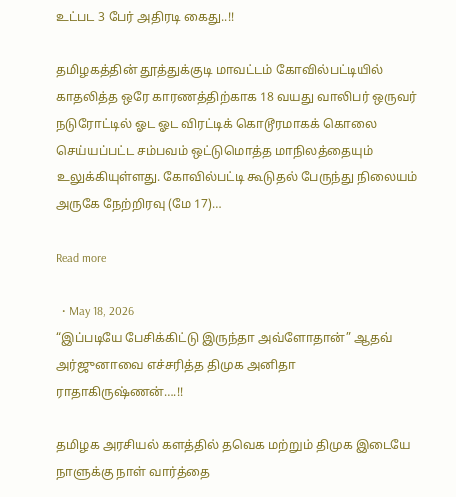உட்பட 3 பேர் அதிரடி கைது..!!

தமிழகத்தின் தூத்துக்குடி மாவட்டம் கோவில்பட்டியில் காதலித்த ஒரே காரணத்திற்காக 18 வயது வாலிபர் ஒருவர் நடுரோட்டில் ஓட ஓட விரட்டிக் கொடூரமாகக் கொலை செய்யப்பட்ட சம்பவம் ஒட்டுமொத்த மாநிலத்தையும் உலுக்கியுள்ளது. கோவில்பட்டி கூடுதல் பேருந்து நிலையம் அருகே நேற்றிரவு (மே 17)…

Read more

  • May 18, 2026
“இப்படியே பேசிக்கிட்டு இருந்தா அவ்ளோதான்” ஆதவ் அர்ஜுனாவை எச்சரித்த திமுக அனிதா ராதாகிருஷ்ணன்….!!

தமிழக அரசியல் களத்தில் தவெக மற்றும் திமுக இடையே நாளுக்கு நாள் வார்த்தை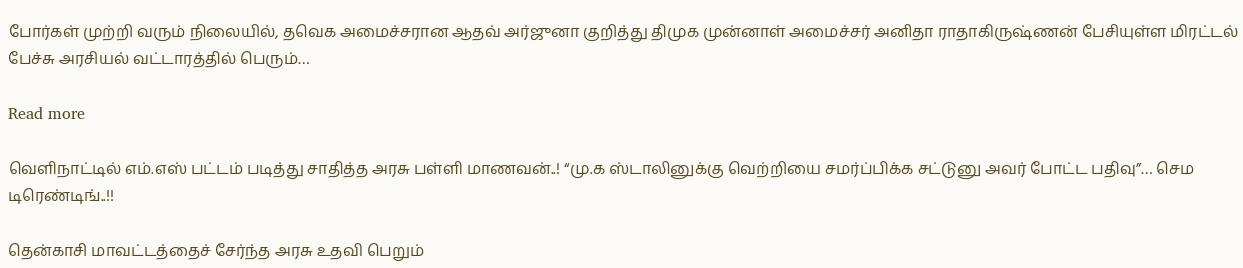போர்கள் முற்றி வரும் நிலையில், தவெக அமைச்சரான ஆதவ் அர்ஜுனா குறித்து திமுக முன்னாள் அமைச்சர் அனிதா ராதாகிருஷ்ணன் பேசியுள்ள மிரட்டல் பேச்சு அரசியல் வட்டாரத்தில் பெரும்…

Read more

வெளிநாட்டில் எம்.எஸ் பட்டம் படித்து சாதித்த அரசு பள்ளி மாணவன்..! “மு.க ஸ்டாலினுக்கு வெற்றியை சமர்ப்பிக்க சட்டுனு அவர் போட்ட பதிவு”… செம டிரெண்டிங்..!!

தென்காசி மாவட்டத்தைச் சேர்ந்த அரசு உதவி பெறும்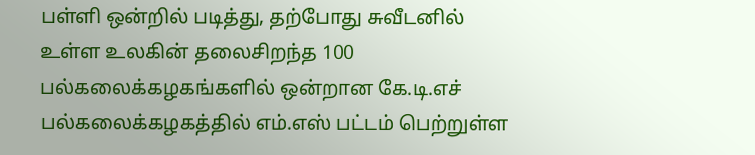பள்ளி ஒன்றில் படித்து, தற்போது சுவீடனில் உள்ள உலகின் தலைசிறந்த 100 பல்கலைக்கழகங்களில் ஒன்றான கே.டி.எச் பல்கலைக்கழகத்தில் எம்.எஸ் பட்டம் பெற்றுள்ள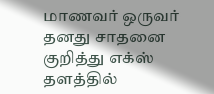மாணவர் ஒருவர் தனது சாதனை குறித்து எக்ஸ் தளத்தில்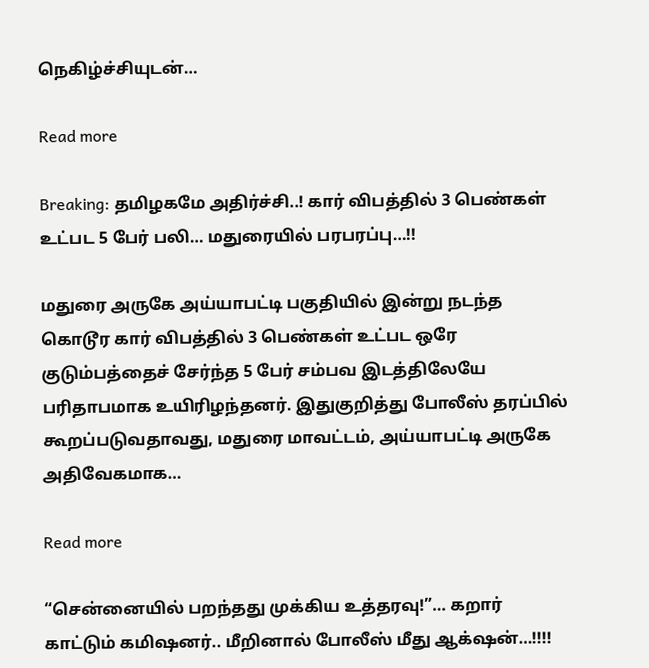நெகிழ்ச்சியுடன்…

Read more

Breaking: தமிழகமே அதிர்ச்சி..! கார் விபத்தில் 3 பெண்கள் உட்பட 5 பேர் பலி… மதுரையில் பரபரப்பு…!!

மதுரை அருகே அய்யாபட்டி பகுதியில் இன்று நடந்த  கொடூர கார் விபத்தில் 3 பெண்கள் உட்பட ஒரே குடும்பத்தைச் சேர்ந்த 5 பேர் சம்பவ இடத்திலேயே பரிதாபமாக உயிரிழந்தனர். இதுகுறித்து போலீஸ் தரப்பில் கூறப்படுவதாவது, மதுரை மாவட்டம், அய்யாபட்டி அருகே அதிவேகமாக…

Read more

“சென்னையில் பறந்தது முக்கிய உத்தரவு!”… கறார் காட்டும் கமிஷனர்.. மீறினால் போலீஸ் மீது ஆக்‌ஷன்…!!!!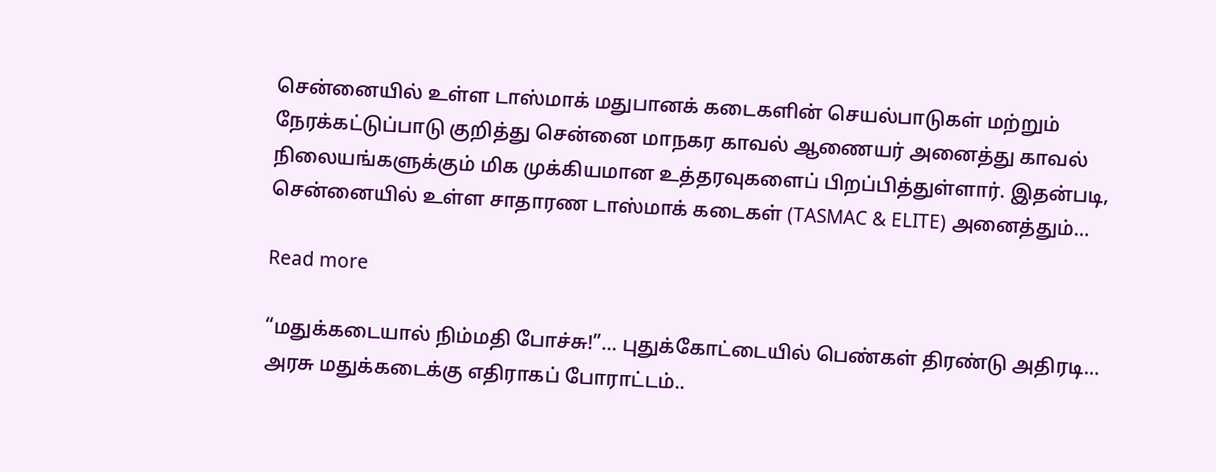சென்னையில் உள்ள டாஸ்மாக் மதுபானக் கடைகளின் செயல்பாடுகள் மற்றும் நேரக்கட்டுப்பாடு குறித்து சென்னை மாநகர காவல் ஆணையர் அனைத்து காவல் நிலையங்களுக்கும் மிக முக்கியமான உத்தரவுகளைப் பிறப்பித்துள்ளார். இதன்படி, சென்னையில் உள்ள சாதாரண டாஸ்மாக் கடைகள் (TASMAC & ELITE) அனைத்தும்…

Read more

“மதுக்கடையால் நிம்மதி போச்சு!”… புதுக்கோட்டையில் பெண்கள் திரண்டு அதிரடி… அரசு மதுக்கடைக்கு எதிராகப் போராட்டம்..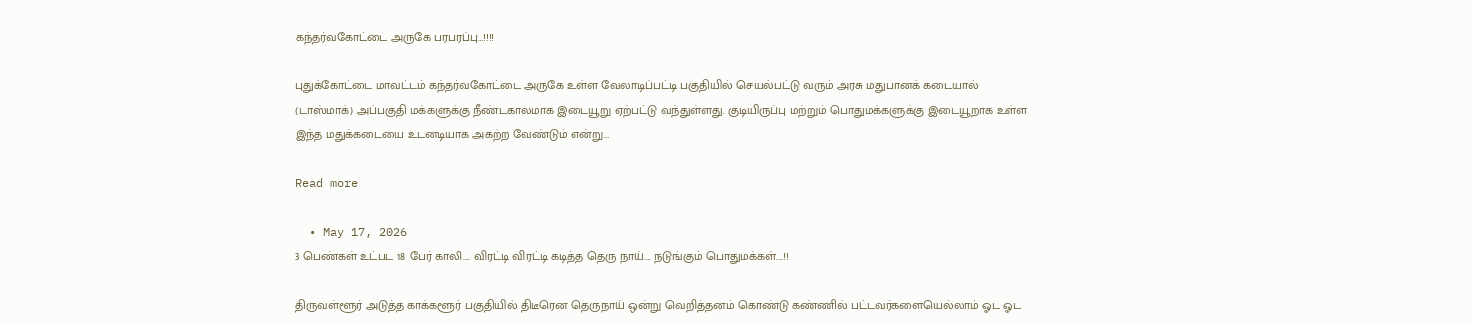கந்தர்வகோட்டை அருகே பரபரப்பு…!!!!

புதுக்கோட்டை மாவட்டம் கந்தர்வகோட்டை அருகே உள்ள வேலாடிப்பட்டி பகுதியில் செயல்பட்டு வரும் அரசு மதுபானக் கடையால் (டாஸ்மாக்) அப்பகுதி மக்களுக்கு நீண்டகாலமாக இடையூறு ஏற்பட்டு வந்துள்ளது. குடியிருப்பு மற்றும் பொதுமக்களுக்கு இடையூறாக உள்ள இந்த மதுக்கடையை உடனடியாக அகற்ற வேண்டும் என்று…

Read more

  • May 17, 2026
3 பெண்கள் உட்பட 18 பேர் காலி…. விரட்டி விரட்டி கடித்த தெரு நாய்…. நடுங்கும் பொதுமக்கள்….!!

திருவள்ளூர் அடுத்த காக்களூர் பகுதியில் திடீரென தெருநாய் ஒன்று வெறித்தனம் கொண்டு கண்ணில் பட்டவர்களையெல்லாம் ஓட ஓட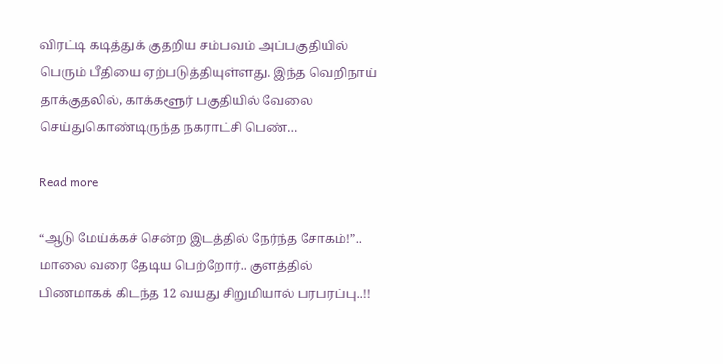விரட்டி கடித்துக் குதறிய சம்பவம் அப்பகுதியில் பெரும் பீதியை ஏற்படுத்தியுள்ளது. இந்த வெறிநாய் தாக்குதலில், காக்களூர் பகுதியில் வேலை செய்துகொண்டிருந்த நகராட்சி பெண்…

Read more

“ஆடு மேய்க்கச் சென்ற இடத்தில் நேர்ந்த சோகம்!”.. மாலை வரை தேடிய பெற்றோர்.. குளத்தில் பிணமாகக் கிடந்த 12 வயது சிறுமியால் பரபரப்பு‌‌..!!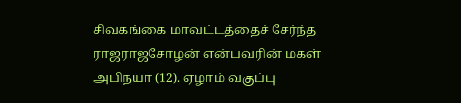சிவகங்கை மாவட்டத்தைச் சேர்ந்த ராஜராஜசோழன் என்பவரின் மகள் அபிநயா (12). ஏழாம் வகுப்பு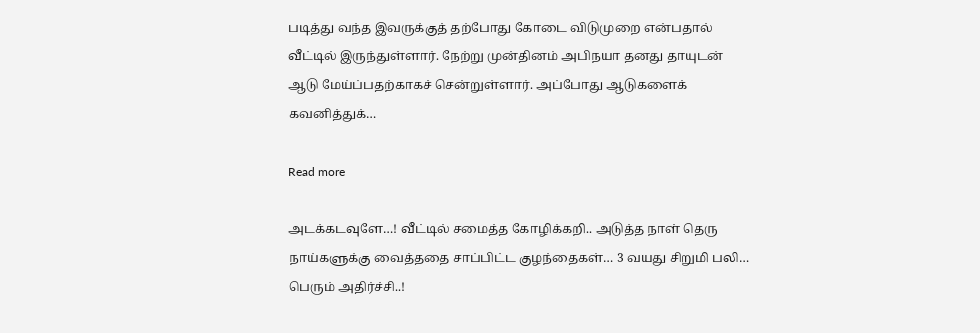படித்து வந்த இவருக்குத் தற்போது கோடை விடுமுறை என்பதால் வீட்டில் இருந்துள்ளார். நேற்று முன்தினம் அபிநயா தனது தாயுடன் ஆடு மேய்ப்பதற்காகச் சென்றுள்ளார். அப்போது ஆடுகளைக் கவனித்துக்…

Read more

அடக்கடவுளே…! வீட்டில் சமைத்த கோழிக்கறி.. அடுத்த நாள் தெரு நாய்களுக்கு வைத்ததை சாப்பிட்ட குழந்தைகள்… 3 வயது சிறுமி பலி… பெரும் அதிர்ச்சி..!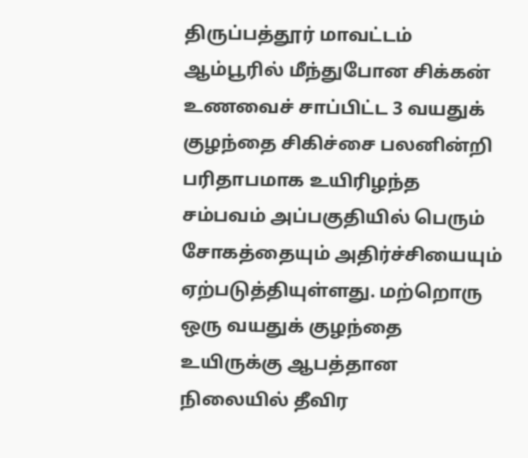திருப்பத்தூர் மாவட்டம் ஆம்பூரில் மீந்துபோன சிக்கன் உணவைச் சாப்பிட்ட 3 வயதுக் குழந்தை சிகிச்சை பலனின்றி பரிதாபமாக உயிரிழந்த சம்பவம் அப்பகுதியில் பெரும் சோகத்தையும் அதிர்ச்சியையும் ஏற்படுத்தியுள்ளது. மற்றொரு ஒரு வயதுக் குழந்தை உயிருக்கு ஆபத்தான நிலையில் தீவிர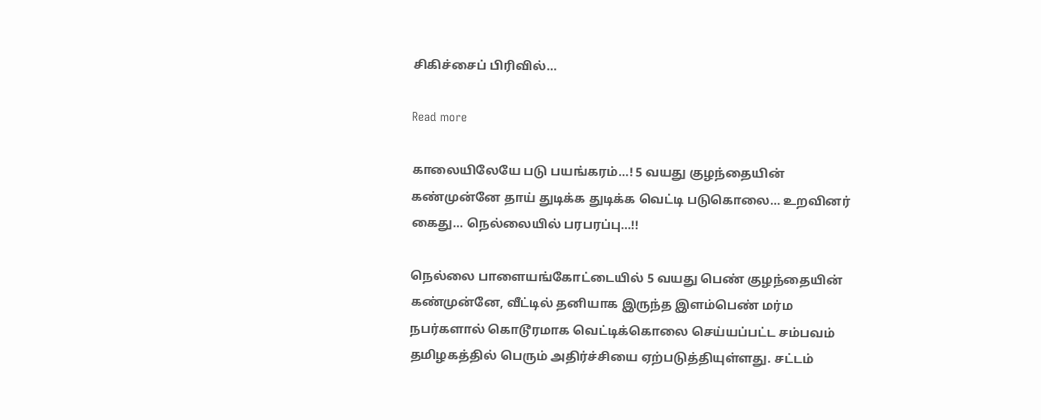சிகிச்சைப் பிரிவில்…

Read more

காலையிலேயே படு பயங்கரம்…! 5 வயது குழந்தையின் கண்முன்னே தாய் துடிக்க துடிக்க வெட்டி படுகொலை… உறவினர் கைது… நெல்லையில் பரபரப்பு…!!

நெல்லை பாளையங்கோட்டையில் 5 வயது பெண் குழந்தையின் கண்முன்னே, வீட்டில் தனியாக இருந்த இளம்பெண் மர்ம நபர்களால் கொடூரமாக வெட்டிக்கொலை செய்யப்பட்ட சம்பவம் தமிழகத்தில் பெரும் அதிர்ச்சியை ஏற்படுத்தியுள்ளது. சட்டம்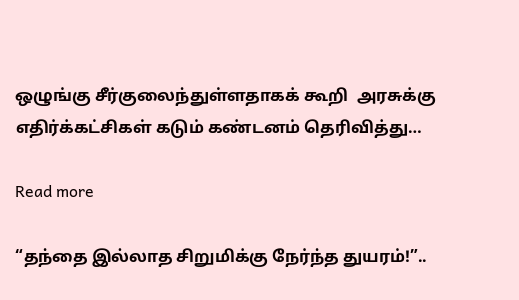ஒழுங்கு சீர்குலைந்துள்ளதாகக் கூறி  அரசுக்கு எதிர்க்கட்சிகள் கடும் கண்டனம் தெரிவித்து…

Read more

“தந்தை இல்லாத சிறுமிக்கு நேர்ந்த துயரம்!”..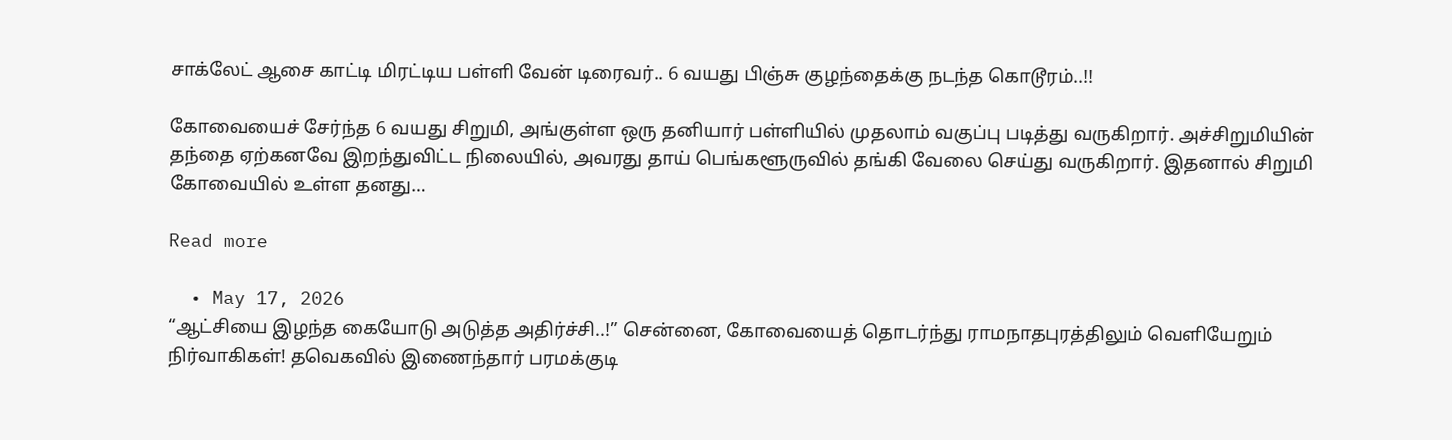சாக்லேட் ஆசை காட்டி மிரட்டிய பள்ளி வேன் டிரைவர்.. 6 வயது பிஞ்சு குழந்தைக்கு நடந்த கொடூரம்..!!

கோவையைச் சேர்ந்த 6 வயது சிறுமி, அங்குள்ள ஒரு தனியார் பள்ளியில் முதலாம் வகுப்பு படித்து வருகிறார். அச்சிறுமியின் தந்தை ஏற்கனவே இறந்துவிட்ட நிலையில், அவரது தாய் பெங்களூருவில் தங்கி வேலை செய்து வருகிறார். இதனால் சிறுமி கோவையில் உள்ள தனது…

Read more

  • May 17, 2026
“ஆட்சியை இழந்த கையோடு அடுத்த அதிர்ச்சி..!” சென்னை, கோவையைத் தொடர்ந்து ராமநாதபுரத்திலும் வெளியேறும் நிர்வாகிகள்! தவெகவில் இணைந்தார் பரமக்குடி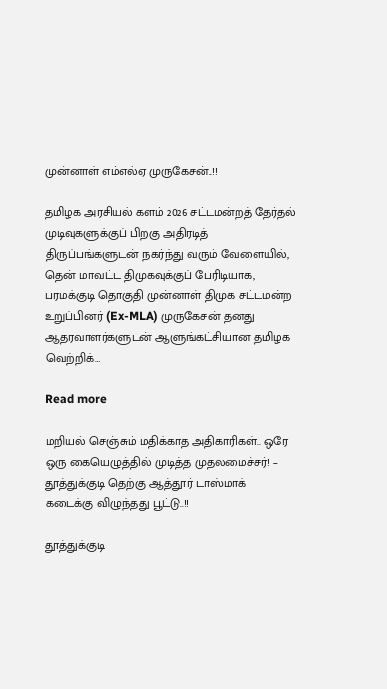முன்னாள் எம்எல்ஏ முருகேசன்..!!

தமிழக அரசியல் களம் 2026 சட்டமன்றத் தேர்தல் முடிவுகளுக்குப் பிறகு அதிரடித் திருப்பங்களுடன் நகர்ந்து வரும் வேளையில், தென் மாவட்ட திமுகவுக்குப் பேரிடியாக, பரமக்குடி தொகுதி முன்னாள் திமுக சட்டமன்ற உறுப்பினர் (Ex-MLA) முருகேசன் தனது ஆதரவாளர்களுடன் ஆளுங்கட்சியான தமிழக வெற்றிக்…

Read more

மறியல் செஞ்சும் மதிக்காத அதிகாரிகள்.. ஒரே ஒரு கையெழுத்தில் முடித்த முதலமைச்சர்! – தூத்துக்குடி தெற்கு ஆத்தூர் டாஸ்மாக் கடைக்கு விழுந்தது பூட்டு..!!

தூத்துக்குடி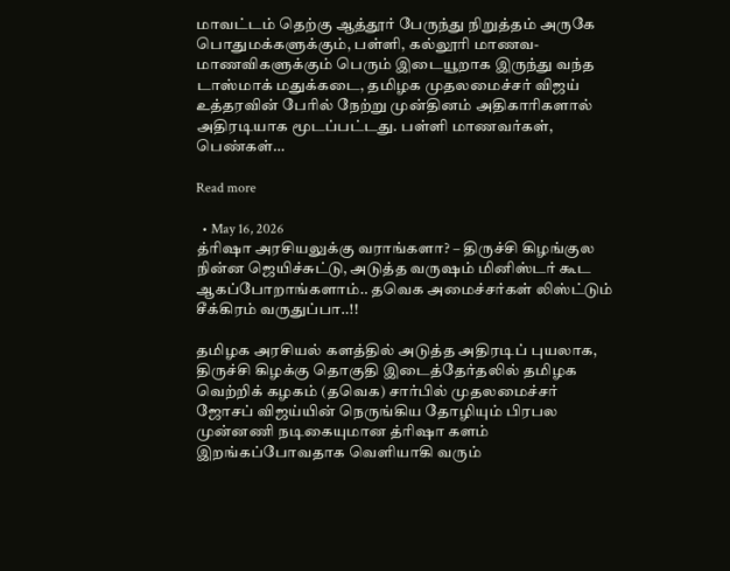மாவட்டம் தெற்கு ஆத்தூர் பேருந்து நிறுத்தம் அருகே பொதுமக்களுக்கும், பள்ளி, கல்லூரி மாணவ-மாணவிகளுக்கும் பெரும் இடையூறாக இருந்து வந்த டாஸ்மாக் மதுக்கடை, தமிழக முதலமைச்சர் விஜய் உத்தரவின் பேரில் நேற்று முன்தினம் அதிகாரிகளால் அதிரடியாக மூடப்பட்டது. பள்ளி மாணவர்கள், பெண்கள்…

Read more

  • May 16, 2026
த்ரிஷா அரசியலுக்கு வராங்களா? – திருச்சி கிழங்குல நின்ன ஜெயிச்சுட்டு, அடுத்த வருஷம் மினிஸ்டர் கூட ஆகப்போறாங்களாம்.. தவெக அமைச்சர்கள் லிஸ்ட்டும் சீக்கிரம் வருதுப்பா..!!

தமிழக அரசியல் களத்தில் அடுத்த அதிரடிப் புயலாக, திருச்சி கிழக்கு தொகுதி இடைத்தேர்தலில் தமிழக வெற்றிக் கழகம் (தவெக) சார்பில் முதலமைச்சர் ஜோசப் விஜய்யின் நெருங்கிய தோழியும் பிரபல முன்னணி நடிகையுமான த்ரிஷா களம் இறங்கப்போவதாக வெளியாகி வரும்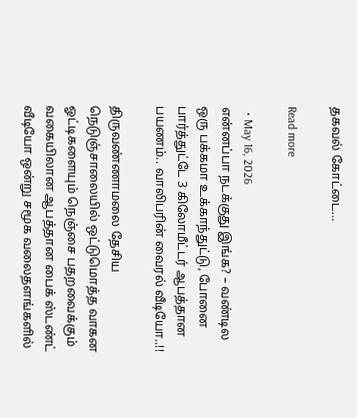தகவல் கோட்டை…

Read more

  • May 16, 2026
என்னப்பா நடக்குது இங்க? – வண்டில ஒரு பக்கமா உக்காந்துட்டு, போனை பார்த்துட்டே 3 கிலோமீட்டர் ஆபத்தான பயணம்.. வாலிபரின் வைரல் வீடியோ..!!

திருவண்ணாமலை தேசிய நெடுஞ்சாலையில் ஒட்டுமொத்த வாகன ஓட்டிகளையும் நெஞ்சை பதறவைக்கும் வகையிலான ஆபத்தான பைக் ஸ்டண்ட் வீடியோ ஒன்று சமூக வலைதளங்களில்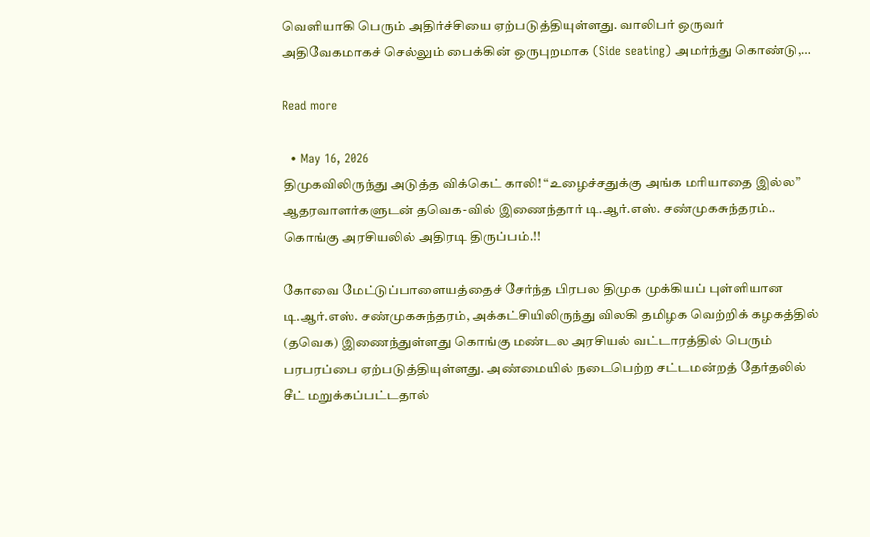வெளியாகி பெரும் அதிர்ச்சியை ஏற்படுத்தியுள்ளது. வாலிபர் ஒருவர் அதிவேகமாகச் செல்லும் பைக்கின் ஒருபுறமாக (Side seating) அமர்ந்து கொண்டு,…

Read more

  • May 16, 2026
திமுகவிலிருந்து அடுத்த விக்கெட் காலி! “உழைச்சதுக்கு அங்க மரியாதை இல்ல” ஆதரவாளர்களுடன் தவெக-வில் இணைந்தார் டி.ஆர்.எஸ். சண்முகசுந்தரம்.. கொங்கு அரசியலில் அதிரடி திருப்பம்.!!

கோவை மேட்டுப்பாளையத்தைச் சேர்ந்த பிரபல திமுக முக்கியப் புள்ளியான டி.ஆர்.எஸ். சண்முகசுந்தரம், அக்கட்சியிலிருந்து விலகி தமிழக வெற்றிக் கழகத்தில் (தவெக) இணைந்துள்ளது கொங்கு மண்டல அரசியல் வட்டாரத்தில் பெரும் பரபரப்பை ஏற்படுத்தியுள்ளது. அண்மையில் நடைபெற்ற சட்டமன்றத் தேர்தலில் சீட் மறுக்கப்பட்டதால்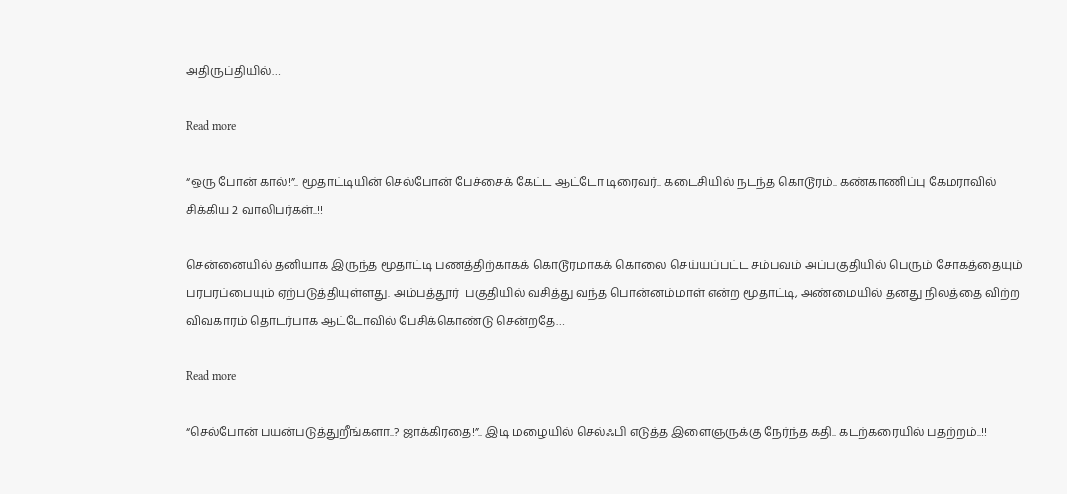அதிருப்தியில்…

Read more

“ஒரு போன் கால்!”.. மூதாட்டியின் செல்போன் பேச்சைக் கேட்ட ஆட்டோ டிரைவர்.. கடைசியில் நடந்த கொடூரம்.. கண்காணிப்பு கேமராவில் சிக்கிய 2 வாலிபர்கள்..!!

சென்னையில் தனியாக இருந்த மூதாட்டி பணத்திற்காகக் கொடூரமாகக் கொலை செய்யப்பட்ட சம்பவம் அப்பகுதியில் பெரும் சோகத்தையும் பரபரப்பையும் ஏற்படுத்தியுள்ளது. அம்பத்தூர்  பகுதியில் வசித்து வந்த பொன்னம்மாள் என்ற மூதாட்டி, அண்மையில் தனது நிலத்தை விற்ற விவகாரம் தொடர்பாக ஆட்டோவில் பேசிக்கொண்டு சென்றதே…

Read more

“செல்போன் பயன்படுத்துறீங்களா..? ஜாக்கிரதை!”.. இடி மழையில் செல்ஃபி எடுத்த இளைஞருக்கு நேர்ந்த கதி.. கடற்கரையில் பதற்றம்..!!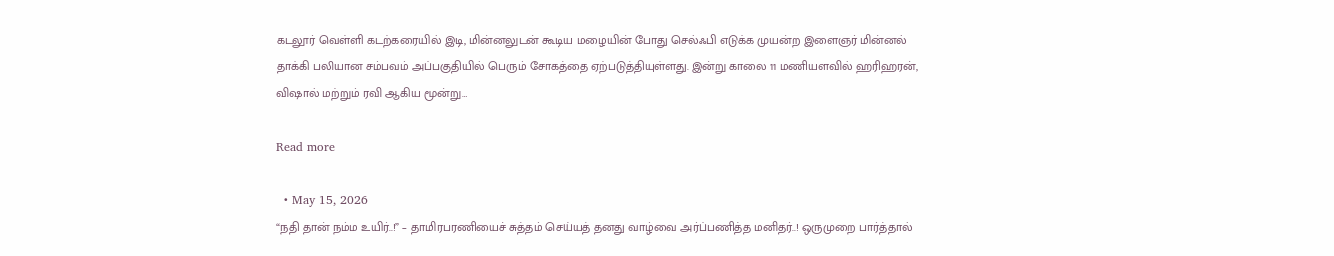கடலூர் வெள்ளி கடற்கரையில் இடி, மின்னலுடன் கூடிய மழையின் போது செல்ஃபி எடுக்க முயன்ற இளைஞர் மின்னல் தாக்கி பலியான சம்பவம் அப்பகுதியில் பெரும் சோகத்தை ஏற்படுத்தியுள்ளது. இன்று காலை 11 மணியளவில் ஹரிஹரன், விஷால் மற்றும் ரவி ஆகிய மூன்று…

Read more

  • May 15, 2026
“நதி தான் நம்ம உயிர்..!” – தாமிரபரணியைச் சுத்தம் செய்யத் தனது வாழ்வை அர்ப்பணித்த மனிதர்..! ஒருமுறை பார்த்தால்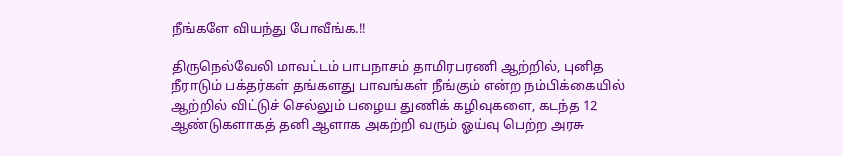நீங்களே வியந்து போவீங்க.!!

திருநெல்வேலி மாவட்டம் பாபநாசம் தாமிரபரணி ஆற்றில், புனித நீராடும் பக்தர்கள் தங்களது பாவங்கள் நீங்கும் என்ற நம்பிக்கையில் ஆற்றில் விட்டுச் செல்லும் பழைய துணிக் கழிவுகளை, கடந்த 12 ஆண்டுகளாகத் தனி ஆளாக அகற்றி வரும் ஓய்வு பெற்ற அரசு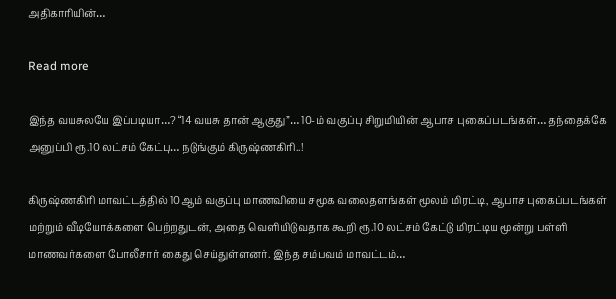அதிகாரியின்…

Read more

இந்த வயசுலயே இப்படியா…? “14 வயசு தான் ஆகுது”… 10-ம் வகுப்பு சிறுமியின் ஆபாச புகைப்படங்கள்… தந்தைக்கே அனுப்பி ரூ.10 லட்சம் கேட்பு… நடுங்கும் கிருஷ்ணகிரி..!

கிருஷ்ணகிரி மாவட்டத்தில் 10ஆம் வகுப்பு மாணவியை சமூக வலைதளங்கள் மூலம் மிரட்டி, ஆபாச புகைப்படங்கள் மற்றும் வீடியோக்களை பெற்றதுடன், அதை வெளியிடுவதாக கூறி ரூ.10 லட்சம் கேட்டு மிரட்டிய மூன்று பள்ளி மாணவர்களை போலீசார் கைது செய்துள்ளனர். இந்த சம்பவம் மாவட்டம்…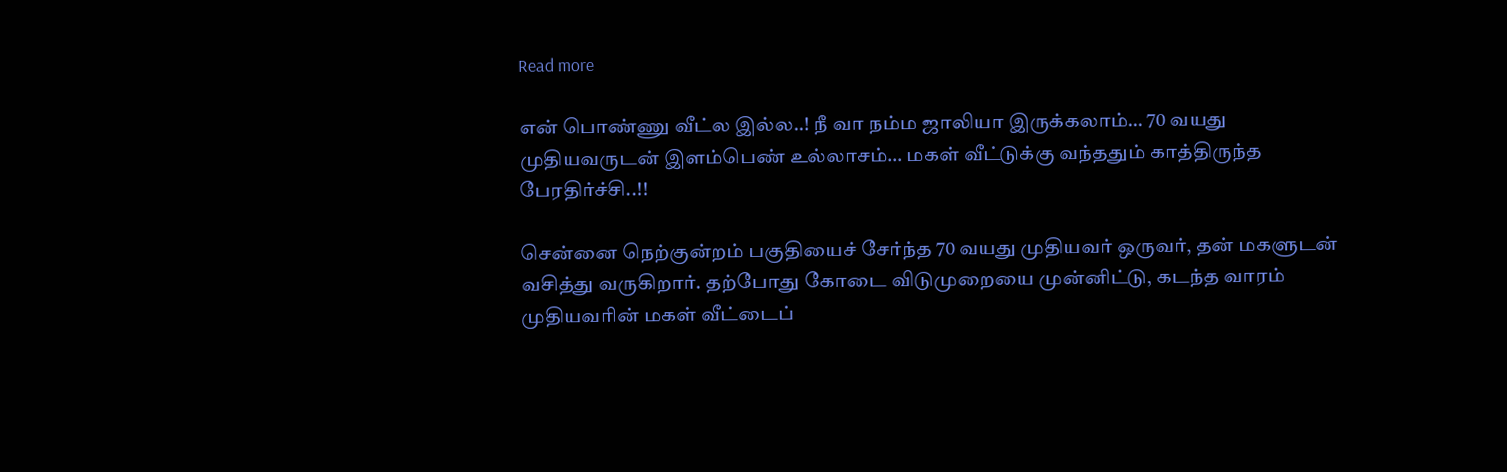Read more

என் பொண்ணு வீட்ல இல்ல..! நீ வா நம்ம ஜாலியா இருக்கலாம்… 70 வயது முதியவருடன் இளம்பெண் உல்லாசம்… மகள் வீட்டுக்கு வந்ததும் காத்திருந்த பேரதிர்ச்சி..!!

சென்னை நெற்குன்றம் பகுதியைச் சேர்ந்த 70 வயது முதியவர் ஒருவர், தன் மகளுடன் வசித்து வருகிறார். தற்போது கோடை விடுமுறையை முன்னிட்டு, கடந்த வாரம் முதியவரின் மகள் வீட்டைப்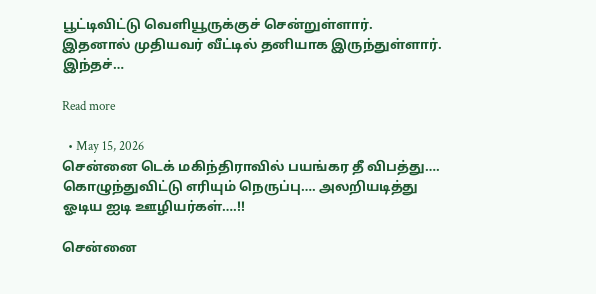பூட்டிவிட்டு வெளியூருக்குச் சென்றுள்ளார். இதனால் முதியவர் வீட்டில் தனியாக இருந்துள்ளார். இந்தச்…

Read more

  • May 15, 2026
சென்னை டெக் மகிந்திராவில் பயங்கர தீ விபத்து…. கொழுந்துவிட்டு எரியும் நெருப்பு…. அலறியடித்து ஓடிய ஐடி ஊழியர்கள்….!!

சென்னை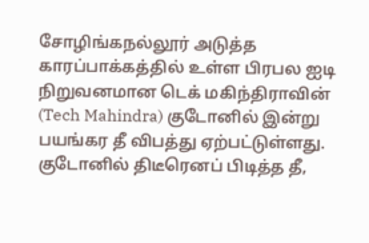சோழிங்கநல்லூர் அடுத்த காரப்பாக்கத்தில் உள்ள பிரபல ஐடி நிறுவனமான டெக் மகிந்திராவின் (Tech Mahindra) குடோனில் இன்று பயங்கர தீ விபத்து ஏற்பட்டுள்ளது. குடோனில் திடீரெனப் பிடித்த தீ,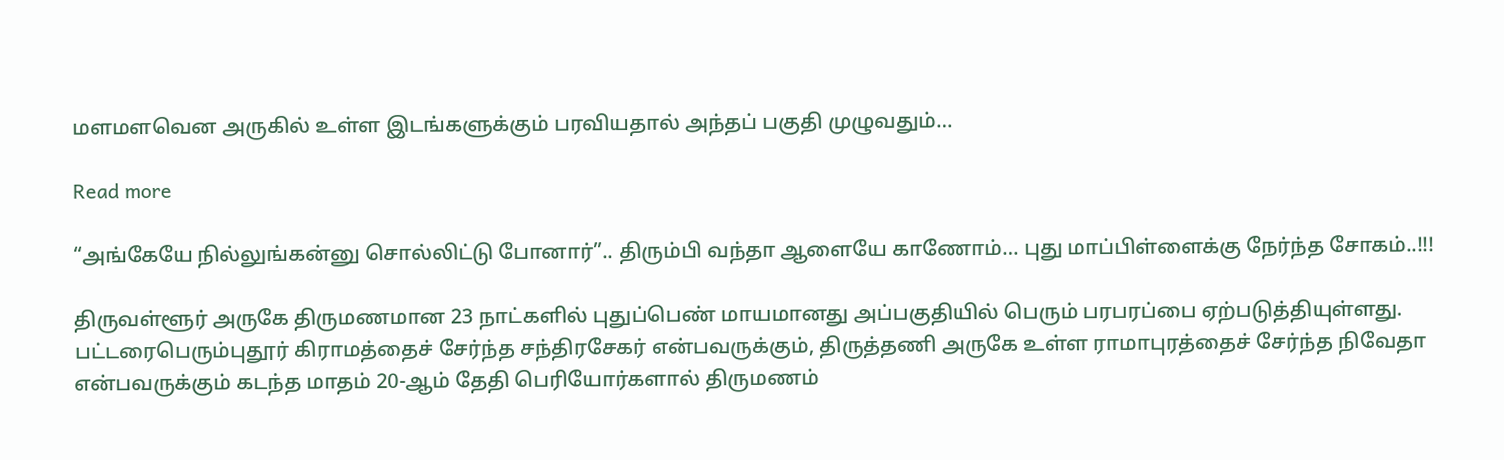மளமளவென அருகில் உள்ள இடங்களுக்கும் பரவியதால் அந்தப் பகுதி முழுவதும்…

Read more

“அங்கேயே நில்லுங்கன்னு சொல்லிட்டு போனார்”.. திரும்பி வந்தா ஆளையே காணோம்… புது மாப்பிள்ளைக்கு நேர்ந்த சோகம்..!!!

திருவள்ளூர் அருகே திருமணமான 23 நாட்களில் புதுப்பெண் மாயமானது அப்பகுதியில் பெரும் பரபரப்பை ஏற்படுத்தியுள்ளது. பட்டரைபெரும்புதூர் கிராமத்தைச் சேர்ந்த சந்திரசேகர் என்பவருக்கும், திருத்தணி அருகே உள்ள ராமாபுரத்தைச் சேர்ந்த நிவேதா என்பவருக்கும் கடந்த மாதம் 20-ஆம் தேதி பெரியோர்களால் திருமணம்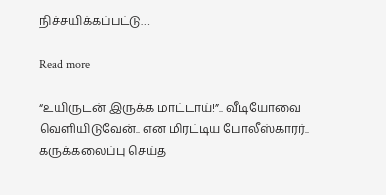நிச்சயிக்கப்பட்டு…

Read more

“உயிருடன் இருக்க மாட்டாய்!”.. வீடியோவை வெளியிடுவேன்.. என மிரட்டிய போலீஸ்காரர்.. கருக்கலைப்பு செய்த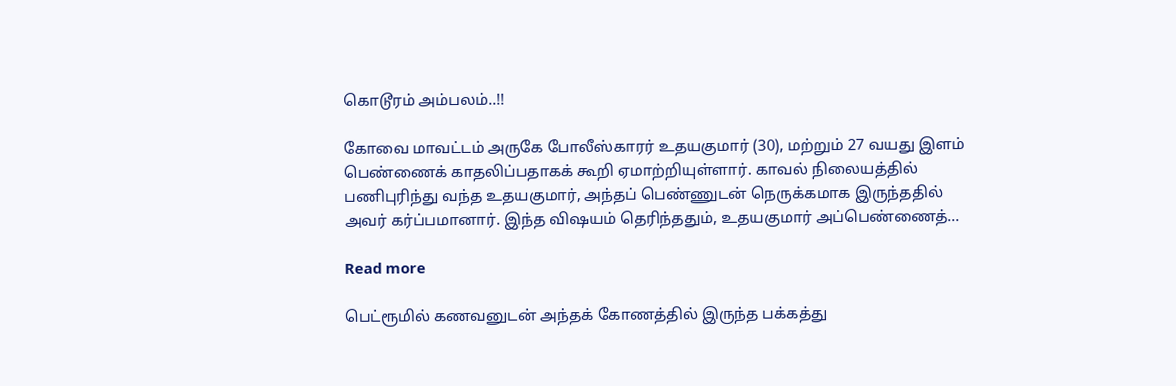கொடூரம் அம்பலம்..!!

கோவை மாவட்டம் அருகே போலீஸ்காரர் உதயகுமார் (30), மற்றும் 27 வயது இளம் பெண்ணைக் காதலிப்பதாகக் கூறி ஏமாற்றியுள்ளார். காவல் நிலையத்தில் பணிபுரிந்து வந்த உதயகுமார், அந்தப் பெண்ணுடன் நெருக்கமாக இருந்ததில் அவர் கர்ப்பமானார். இந்த விஷயம் தெரிந்ததும், உதயகுமார் அப்பெண்ணைத்…

Read more

பெட்ரூமில் கணவனுடன் அந்தக் கோணத்தில் இருந்த பக்கத்து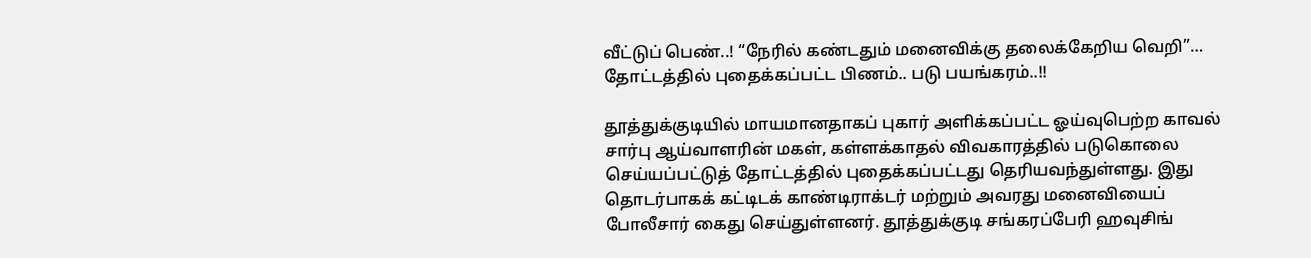வீட்டுப் பெண்..! “நேரில் கண்டதும் மனைவிக்கு தலைக்கேறிய வெறி”… தோட்டத்தில் புதைக்கப்பட்ட பிணம்.. படு பயங்கரம்..!!

தூத்துக்குடியில் மாயமானதாகப் புகார் அளிக்கப்பட்ட ஓய்வுபெற்ற காவல் சார்பு ஆய்வாளரின் மகள், கள்ளக்காதல் விவகாரத்தில் படுகொலை செய்யப்பட்டுத் தோட்டத்தில் புதைக்கப்பட்டது தெரியவந்துள்ளது. இது தொடர்பாகக் கட்டிடக் காண்டிராக்டர் மற்றும் அவரது மனைவியைப் போலீசார் கைது செய்துள்ளனர். தூத்துக்குடி சங்கரப்பேரி ஹவுசிங்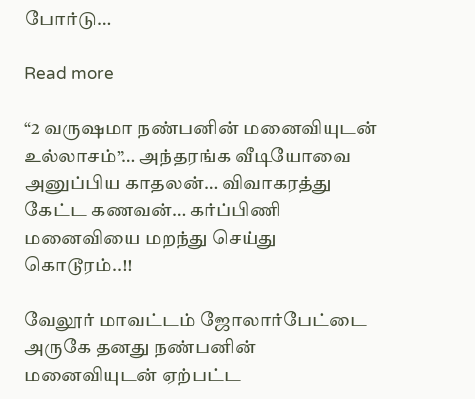போர்டு…

Read more

“2 வருஷமா நண்பனின் மனைவியுடன் உல்லாசம்”… அந்தரங்க வீடியோவை அனுப்பிய காதலன்… விவாகரத்து கேட்ட கணவன்… கர்ப்பிணி மனைவியை மறந்து செய்து கொடூரம்..!!

வேலூர் மாவட்டம் ஜோலார்பேட்டை அருகே தனது நண்பனின் மனைவியுடன் ஏற்பட்ட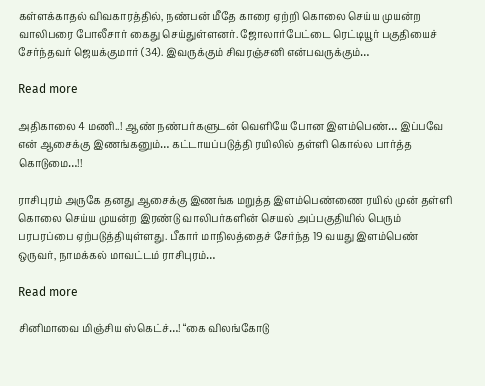கள்ளக்காதல் விவகாரத்தில், நண்பன் மீதே காரை ஏற்றி கொலை செய்ய முயன்ற வாலிபரை போலீசார் கைது செய்துள்ளனர். ஜோலார்பேட்டை ரெட்டியூர் பகுதியைச் சேர்ந்தவர் ஜெயக்குமார் (34). இவருக்கும் சிவரஞ்சனி என்பவருக்கும்…

Read more

அதிகாலை 4 மணி..! ஆண் நண்பர்களுடன் வெளியே போன இளம்பெண்… இப்பவே என் ஆசைக்கு இணங்கனும்… கட்டாயப்படுத்தி ரயிலில் தள்ளி கொல்ல பார்த்த கொடுமை…!!

ராசிபுரம் அருகே தனது ஆசைக்கு இணங்க மறுத்த இளம்பெண்ணை ரயில் முன் தள்ளி கொலை செய்ய முயன்ற இரண்டு வாலிபர்களின் செயல் அப்பகுதியில் பெரும் பரபரப்பை ஏற்படுத்தியுள்ளது. பீகார் மாநிலத்தைச் சேர்ந்த 19 வயது இளம்பெண் ஒருவர், நாமக்கல் மாவட்டம் ராசிபுரம்…

Read more

சினிமாவை மிஞ்சிய ஸ்கெட்ச்…! “கை விலங்கோடு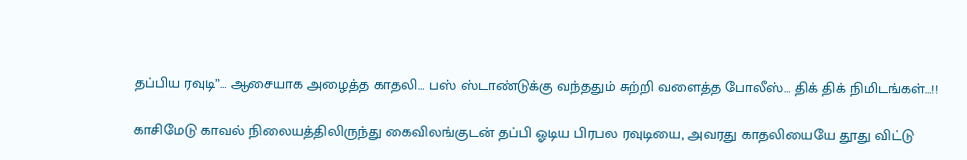தப்பிய ரவுடி”… ஆசையாக அழைத்த காதலி… பஸ் ஸ்டாண்டுக்கு வந்ததும் சுற்றி வளைத்த போலீஸ்… திக் திக் நிமிடங்கள்…!!

காசிமேடு காவல் நிலையத்திலிருந்து கைவிலங்குடன் தப்பி ஓடிய பிரபல ரவுடியை, அவரது காதலியையே தூது விட்டு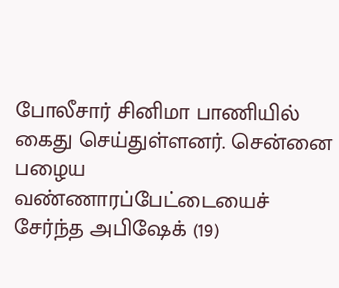போலீசார் சினிமா பாணியில் கைது செய்துள்ளனர். சென்னை பழைய வண்ணாரப்பேட்டையைச் சேர்ந்த அபிஷேக் (19)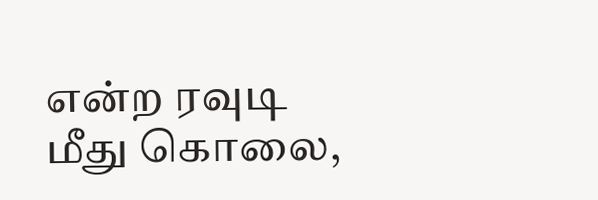என்ற ரவுடி மீது கொலை,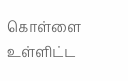கொள்ளை உள்ளிட்ட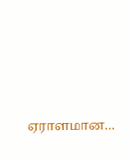ஏராளமான…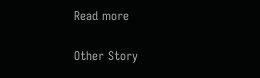Read more

Other Story